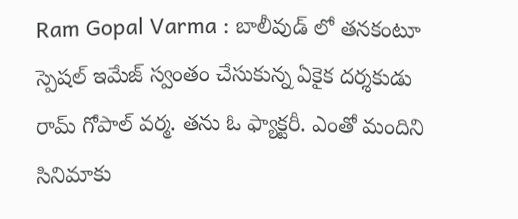Ram Gopal Varma : బాలీవుడ్ లో తనకంటూ స్పెషల్ ఇమేజ్ స్వంతం చేసుకున్న ఏకైక దర్శకుడు రామ్ గోపాల్ వర్మ. తను ఓ ఫ్యాక్టరీ. ఎంతో మందిని సినిమాకు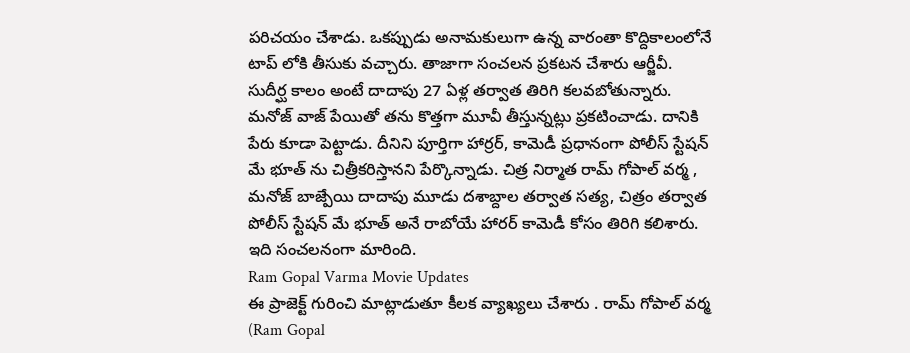పరిచయం చేశాడు. ఒకప్పుడు అనామకులుగా ఉన్న వారంతా కొద్దికాలంలోనే టాప్ లోకి తీసుకు వచ్చారు. తాజాగా సంచలన ప్రకటన చేశారు ఆర్జీవీ. సుదీర్ఘ కాలం అంటే దాదాపు 27 ఏళ్ల తర్వాత తిరిగి కలవబోతున్నారు. మనోజ్ వాజ్ పేయితో తను కొత్తగా మూవీ తీస్తున్నట్లు ప్రకటించాడు. దానికి పేరు కూడా పెట్టాడు. దీనిని పూర్తిగా హార్రర్, కామెడీ ప్రధానంగా పోలీస్ స్టేషన్ మే భూత్ ను చిత్రీకరిస్తానని పేర్కొన్నాడు. చిత్ర నిర్మాత రామ్ గోపాల్ వర్మ , మనోజ్ బాజ్పేయి దాదాపు మూడు దశాబ్దాల తర్వాత సత్య, చిత్రం తర్వాత పోలీస్ స్టేషన్ మే భూత్ అనే రాబోయే హారర్ కామెడీ కోసం తిరిగి కలిశారు. ఇది సంచలనంగా మారింది.
Ram Gopal Varma Movie Updates
ఈ ప్రాజెక్ట్ గురించి మాట్లాడుతూ కీలక వ్యాఖ్యలు చేశారు . రామ్ గోపాల్ వర్మ (Ram Gopal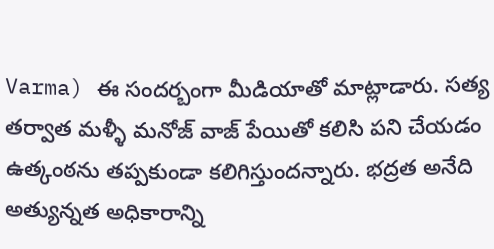Varma) ఈ సందర్బంగా మీడియాతో మాట్లాడారు. సత్య తర్వాత మళ్ళీ మనోజ్ వాజ్ పేయితో కలిసి పని చేయడం ఉత్కంఠను తప్పకుండా కలిగిస్తుందన్నారు. భద్రత అనేది అత్యున్నత అధికారాన్ని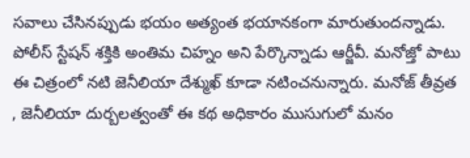సవాలు చేసినప్పుడు భయం అత్యంత భయానకంగా మారుతుందన్నాడు. పోలీస్ స్టేషన్ శక్తికి అంతిమ చిహ్నం అని పేర్కొన్నాడు ఆర్జీవీ. మనోజ్తో పాటు ఈ చిత్రంలో నటి జెనీలియా దేశ్ముఖ్ కూడా నటించనున్నారు. మనోజ్ తీవ్రత , జెనీలియా దుర్బలత్వంతో ఈ కథ అధికారం ముసుగులో మనం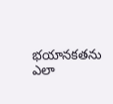భయానకతను ఎలా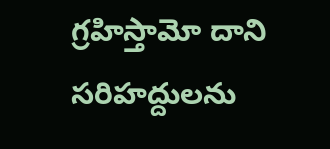గ్రహిస్తామో దాని సరిహద్దులను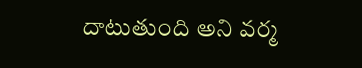దాటుతుంది అని వర్మ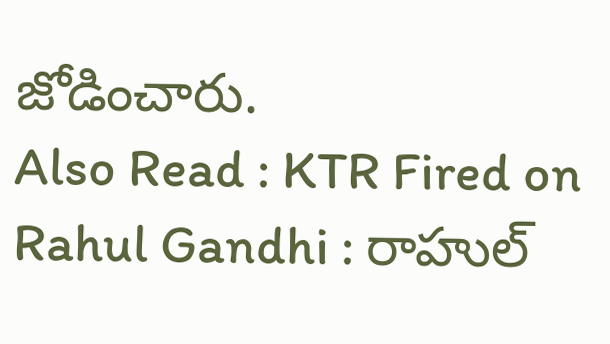జోడించారు.
Also Read : KTR Fired on Rahul Gandhi : రాహుల్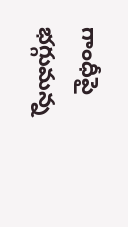గాంధీపై భగ్గుమన్న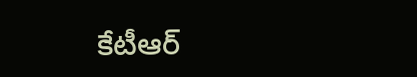కేటీఆర్